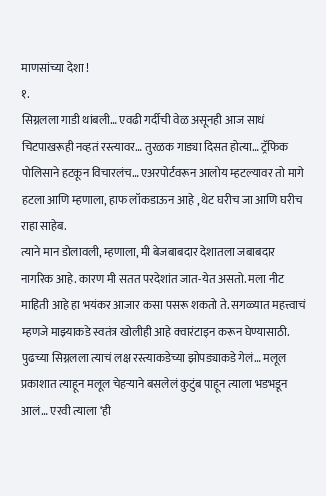माणसांच्या देशा !
१.
सिग्नलला गाडी थांबली… एवढी गर्दीची वेळ असूनही आज साधं चिटपाखरूही नव्हतं रस्त्यावर… तुरळक गाड्या दिसत होत्या… ट्रॅफिक पोलिसाने हटकून विचारलंच… एअरपोर्टवरून आलोय म्हटल्यावर तो मागे हटला आणि म्हणाला, हाफ लॉकडाऊन आहे , थेट घरीच जा आणि घरीच राहा साहेब.
त्याने मान डोलावली, म्हणाला, मी बेजबाबदार देशातला जबाबदार नागरिक आहे. कारण मी सतत परदेशांत जात-येत असतो. मला नीट माहिती आहे हा भयंकर आजार कसा पसरू शकतो ते. सगळ्यात महत्त्वाचं म्हणजे माझ्याकडे स्वतंत्र खोलीही आहे क्वारंटाइन करून घेण्यासाठी.
पुढच्या सिग्नलला त्याचं लक्ष रस्त्याकडेच्या झोपड्याकडे गेलं… मलूल प्रकाशात त्याहून मलूल चेहऱ्याने बसलेलं कुटुंब पाहून त्याला भडभडून आलं… एरवी त्याला ‘ही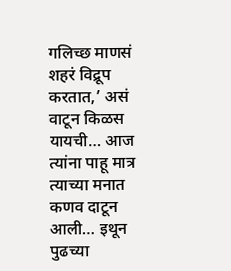गलिच्छ माणसं शहरं विद्रूप करतात,’ असं वाटून किळस यायची… आज त्यांना पाहू मात्र त्याच्या मनात कणव दाटून आली… इथून पुढच्या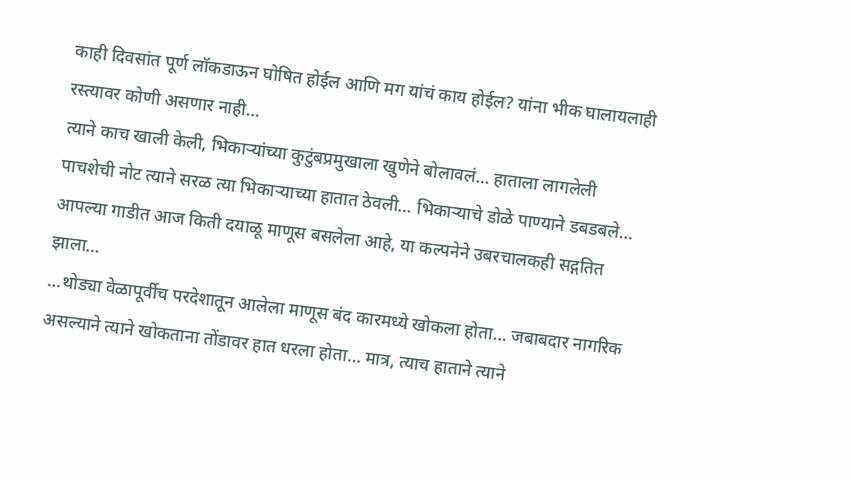काही दिवसांत पूर्ण लॉकडाऊन घोषित होईल आणि मग यांचं काय होईल? यांना भीक घालायलाही रस्त्यावर कोणी असणार नाही…
त्याने काच खाली केली, भिकाऱ्यांच्या कुटुंबप्रमुखाला खुणेने बोलावलं… हाताला लागलेली पाचशेची नोट त्याने सरळ त्या भिकाऱ्याच्या हातात ठेवली… भिकाऱ्याचे डोळे पाण्याने डबडबले… आपल्या गाडीत आज किती दयाळू माणूस बसलेला आहे, या कल्पनेने उबरचालकही सद्गतित झाला…
…थोड्या वेळापूर्वीच परदेशातून आलेला माणूस बंद कारमध्ये खोकला होता… जबाबदार नागरिक असल्याने त्याने खोकताना तोंडावर हात धरला होता… मात्र, त्याच हाताने त्याने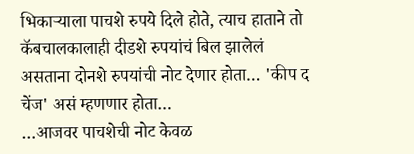भिकाऱ्याला पाचशे रुपये दिले होते, त्याच हाताने तो कॅबचालकालाही दीडशे रुपयांचं बिल झालेलं असताना दोनशे रुपयांची नोट देणार होता… 'कीप द चेंज' असं म्हणणार होता…
…आजवर पाचशेची नोट केवळ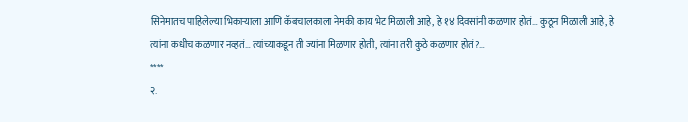सिनेमातच पाहिलेल्या भिकाऱ्याला आणि कॅबचालकाला नेमकी काय भेट मिळाली आहे, हे १४ दिवसांनी कळणार होतं… कुठून मिळाली आहे, हे त्यांना कधीच कळणार नव्हतं… त्यांच्याकडून ती ज्यांना मिळणार होती, त्यांना तरी कुठे कळणार होतं?…
****
२.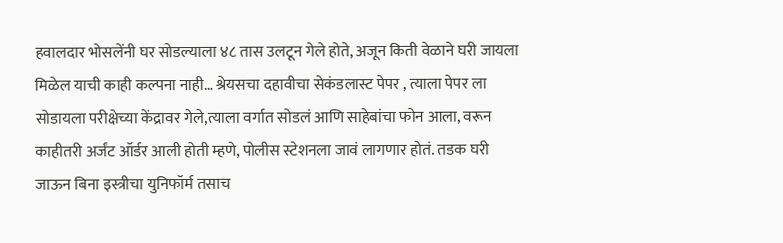हवालदार भोसलेंनी घर सोडल्याला ४८ तास उलटून गेले होते, अजून किती वेळाने घरी जायला मिळेल याची काही कल्पना नाही… श्रेयसचा दहावीचा सेकंडलास्ट पेपर , त्याला पेपर ला सोडायला परीक्षेच्या केंद्रावर गेले,त्याला वर्गात सोडलं आणि साहेबांचा फोन आला, वरून काहीतरी अर्जंट ऑर्डर आली होती म्हणे, पोलीस स्टेशनला जावं लागणार होतं. तडक घरी जाऊन बिना इस्त्रीचा युनिफॉर्म तसाच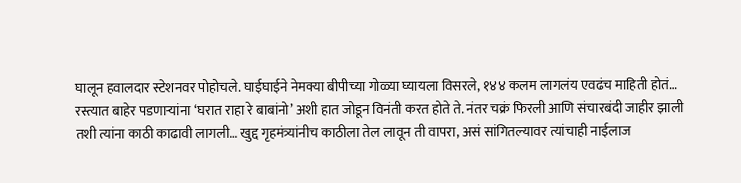घालून हवालदार स्टेशनवर पोहोचले. घाईघाईने नेमक्या बीपीच्या गोळ्या घ्यायला विसरले, १४४ कलम लागलंय एवढंच माहिती होतं… रस्त्यात बाहेर पडणाऱ्यांना ‘घरात राहा रे बाबांनो’ अशी हात जोडून विनंती करत होते ते. नंतर चक्रं फिरली आणि संचारबंदी जाहीर झाली तशी त्यांना काठी काढावी लागली… खुद्द गृहमंत्र्यांनीच काठीला तेल लावून ती वापरा, असं सांगितल्यावर त्यांचाही नाईलाज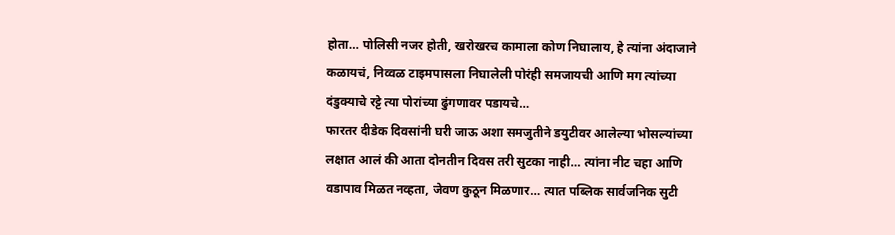होता… पोलिसी नजर होती, खरोखरच कामाला कोण निघालाय, हे त्यांना अंदाजाने कळायचं, निव्वळ टाइमपासला निघालेली पोरंही समजायची आणि मग त्यांच्या दंडुक्याचे रट्टे त्या पोरांच्या ढुंगणावर पडायचे…
फारतर दीडेक दिवसांनी घरी जाऊ अशा समजुतीने डयुटीवर आलेल्या भोसल्यांच्या लक्षात आलं की आता दोनतीन दिवस तरी सुटका नाही… त्यांना नीट चहा आणि वडापाव मिळत नव्हता, जेवण कुठून मिळणार… त्यात पब्लिक सार्वजनिक सुटी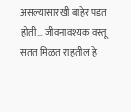असल्यासारखी बाहेर पडत होती… जीवनावश्यक वस्तू सतत मिळत राहतील हे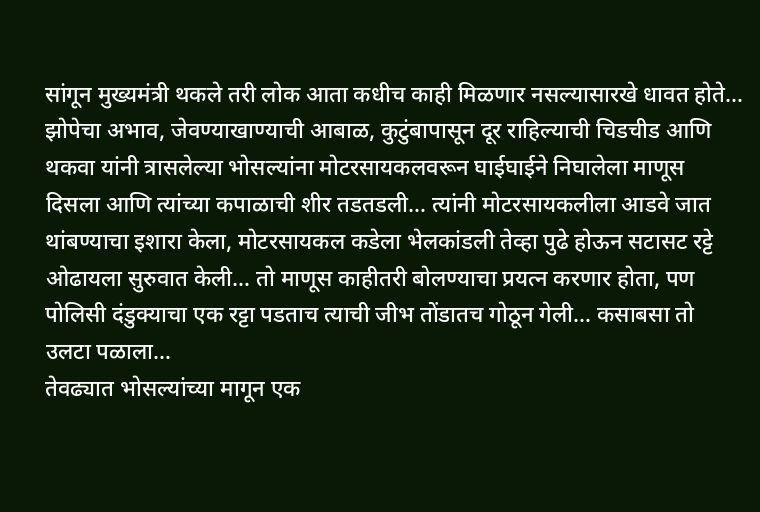सांगून मुख्यमंत्री थकले तरी लोक आता कधीच काही मिळणार नसल्यासारखे धावत होते…
झोपेचा अभाव, जेवण्याखाण्याची आबाळ, कुटुंबापासून दूर राहिल्याची चिडचीड आणि थकवा यांनी त्रासलेल्या भोसल्यांना मोटरसायकलवरून घाईघाईने निघालेला माणूस दिसला आणि त्यांच्या कपाळाची शीर तडतडली… त्यांनी मोटरसायकलीला आडवे जात थांबण्याचा इशारा केला, मोटरसायकल कडेला भेलकांडली तेव्हा पुढे होऊन सटासट रट्टे ओढायला सुरुवात केली… तो माणूस काहीतरी बोलण्याचा प्रयत्न करणार होता, पण पोलिसी दंडुक्याचा एक रट्टा पडताच त्याची जीभ तोंडातच गोठून गेली… कसाबसा तो उलटा पळाला…
तेवढ्यात भोसल्यांच्या मागून एक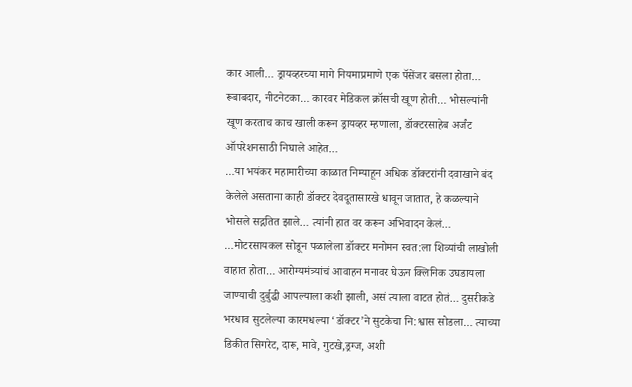कार आली… ड्रायव्हरच्या मागे नियमाप्रमाणे एक पॅसेंजर बसला होता… रूबाबदार, नीटनेटका… कारवर मेडिकल क्रॉसची खूण होती… भोसल्यांनी खूण करताच काच खाली करून ड्रायव्हर म्हणाला, डॉक्टरसाहेब अर्जंट ऑपरेशनसाठी निघाले आहेत…
…या भयंकर महामारीच्या काळात निम्याहून अधिक डॉक्टरांनी दवाखाने बंद केलेले असताना काही डॉक्टर देवदूतासारखे धावून जातात, हे कळल्याने भोसले सद्गतित झाले… त्यांनी हात वर करून अभिवादन केलं…
…मोटरसायकल सोडून पळालेला डॉक्टर मनोमन स्वत:ला शिव्यांची लाखोली वाहात होता… आरोग्यमंत्र्यांचं आवाहन मनावर घेऊन क्लिनिक उघडायला जाण्याची दुर्बुद्धी आपल्याला कशी झाली, असं त्याला वाटत होतं… दुसरीकडे भरधाव सुटलेल्या कारमधल्या ‘डॉक्टर’ने सुटकेचा नि:श्वास सोडला… त्याच्या डिकीत सिगरेट, दारू, मावे, गुटखे,ड्रग्ज, अशी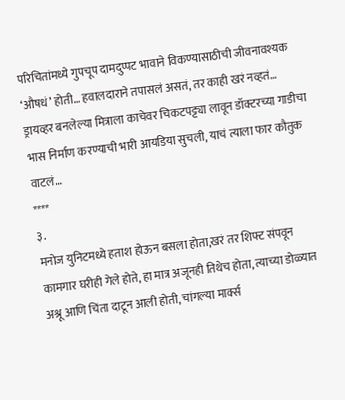परिचितांमध्ये गुपचूप दामदुप्पट भावाने विकण्यासाठीची जीवनावश्यक ‘औषधं’ होती… हवालदाराने तपासलं असतं, तर काही खरं नव्हतं… ड्रायव्हर बनलेल्या मित्राला काचेवर चिकटपट्ट्या लावून डॉक्टरच्या गाडीचा भास निर्माण करण्याची भारी आयडिया सुचली, याचं त्याला फार कौतुक वाटलं…
****
३.
मनोज युनिटमध्ये हताश होऊन बसला होता,खरं तर शिफ्ट संपवून कामगार घरीही गेले होते, हा मात्र अजूनही तिथेच होता, त्याच्या डोळ्यात अश्रू आणि चिंता दाटून आली होती, चांगल्या मार्क्स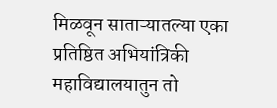मिळवून साताऱ्यातल्या एका प्रतिष्ठित अभियांत्रिकी महाविद्यालयातुन तो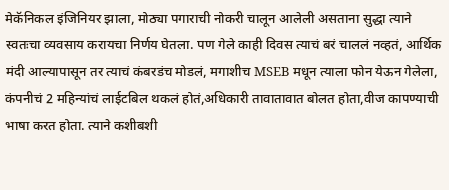मेकॅनिकल इंजिनियर झाला, मोठ्या पगाराची नोकरी चालून आलेली असताना सुद्धा त्याने स्वतःचा व्यवसाय करायचा निर्णय घेतला. पण गेले काही दिवस त्याचं बरं चाललं नव्हतं, आर्थिक मंदी आल्यापासून तर त्याचं कंबरडंच मोडलं, मगाशीच MSEB मधून त्याला फोन येऊन गेलेला, कंपनीचं 2 महिन्यांचं लाईटबिल थकलं होतं,अधिकारी तावातावात बोलत होता,वीज कापण्याची भाषा करत होता. त्याने कशीबशी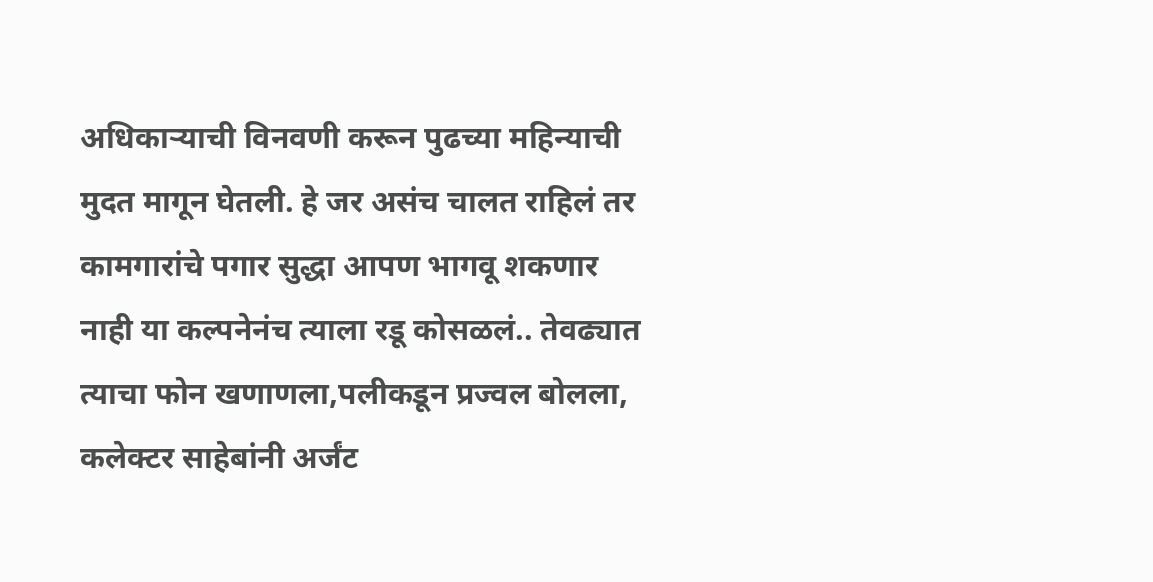अधिकाऱ्याची विनवणी करून पुढच्या महिन्याची मुदत मागून घेतली. हे जर असंच चालत राहिलं तर कामगारांचे पगार सुद्धा आपण भागवू शकणार नाही या कल्पनेनंच त्याला रडू कोसळलं.. तेवढ्यात त्याचा फोन खणाणला,पलीकडून प्रज्वल बोलला, कलेक्टर साहेबांनी अर्जंट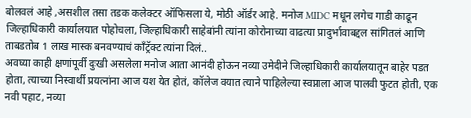बोलवलं आहे ,असशील तसा तडक कलेक्टर ऑफिसला ये, मोठी ऑर्डर आहे. मनोज MIDC मधून लगेच गाडी काढून जिल्हाधिकारी कार्यालयात पोहोचला, जिल्हाधिकारी साहेबांनी त्यांना कोरोनाच्या वाढत्या प्रादुर्भावाबद्दल सांगितलं आणि ताबडतोब 1 लाख मास्क बनवण्याचं काँट्रॅक्ट त्यांना दिलं..
अवघ्या काही क्षणांपूर्वी दुःखी असलेला मनोज आता आनंदी होऊन नव्या उमेदीने जिल्हाधिकारी कार्यालयातून बाहेर पडत होता, त्याच्या निस्वार्थी प्रयत्नांना आज यश येत होतं, कॉलेज वयात त्याने पाहिलेल्या स्वप्नाला आज पालवी फुटत होती, एक नवी पहाट, नव्या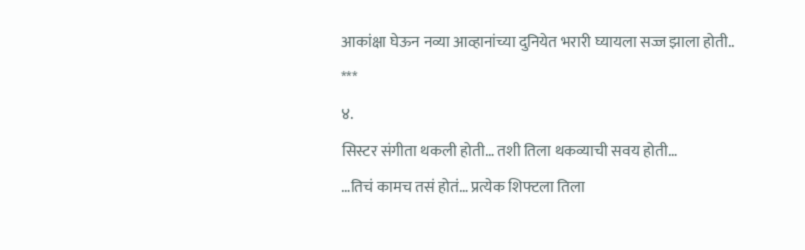आकांक्षा घेऊन नव्या आव्हानांच्या दुनियेत भरारी घ्यायला सज्ज झाला होती..
***
४.
सिस्टर संगीता थकली होती… तशी तिला थकव्याची सवय होती…
…तिचं कामच तसं होतं… प्रत्येक शिफ्टला तिला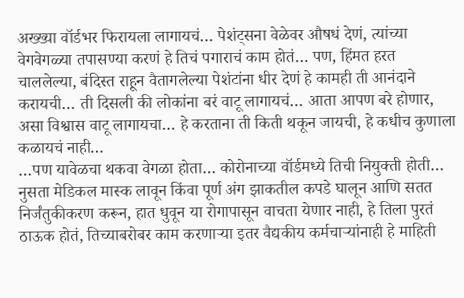अख्ख्या वॉर्डभर फिरायला लागायचं… पेशंट्सना वेळेवर औषधं देणं, त्यांच्या वेगवेगळ्या तपासण्या करणं हे तिचं पगाराचं काम होतं… पण, हिंमत हरत चाललेल्या, बंदिस्त राहून वैतागलेल्या पेशंटांना धीर देणं हे कामही ती आनंदाने करायची… ती दिसली की लोकांना बरं वाटू लागायचं… आता आपण बरे होणार, असा विश्वास वाटू लागायचा… हे करताना ती किती थकून जायची, हे कधीच कुणाला कळायचं नाही…
…पण यावेळचा थकवा वेगळा होता… कोरोनाच्या वॉर्डमध्ये तिची नियुक्ती होती… नुसता मेडिकल मास्क लावून किंवा पूर्ण अंग झाकतील कपडे घालून आणि सतत निर्जंतुकीकरण करून, हात धुवून या रोगापासून वाचता येणार नाही, हे तिला पुरतं ठाऊक होतं, तिच्याबरोबर काम करणाऱ्या इतर वैद्यकीय कर्मचाऱ्यांनाही हे माहिती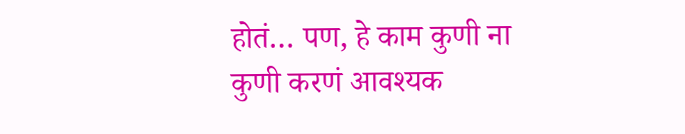होतं… पण, हे काम कुणी ना कुणी करणं आवश्यक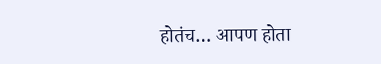होतंच… आपण होता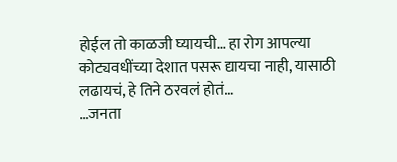होईल तो काळजी घ्यायची… हा रोग आपल्या कोट्यवधींच्या देशात पसरू द्यायचा नाही, यासाठी लढायचं, हे तिने ठरवलं होतं…
…जनता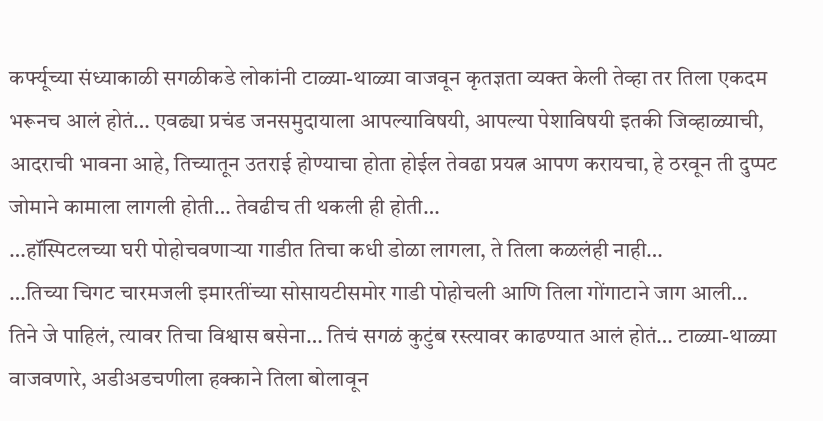कर्फ्यूच्या संध्याकाळी सगळीकडे लोकांनी टाळ्या-थाळ्या वाजवून कृतज्ञता व्यक्त केली तेव्हा तर तिला एकदम भरूनच आलं होतं… एवढ्या प्रचंड जनसमुदायाला आपल्याविषयी, आपल्या पेशाविषयी इतकी जिव्हाळ्याची, आदराची भावना आहे, तिच्यातून उतराई होण्याचा होता होईल तेवढा प्रयत्न आपण करायचा, हे ठरवून ती दुप्पट जोमाने कामाला लागली होती… तेवढीच ती थकली ही होती…
…हॉस्पिटलच्या घरी पोहोचवणाऱ्या गाडीत तिचा कधी डोळा लागला, ते तिला कळलंही नाही…
…तिच्या चिगट चारमजली इमारतींच्या सोसायटीसमोर गाडी पोहोचली आणि तिला गोंगाटाने जाग आली…
तिने जे पाहिलं, त्यावर तिचा विश्वास बसेना… तिचं सगळं कुटुंब रस्त्यावर काढण्यात आलं होतं… टाळ्या-थाळ्या वाजवणारे, अडीअडचणीला हक्काने तिला बोलावून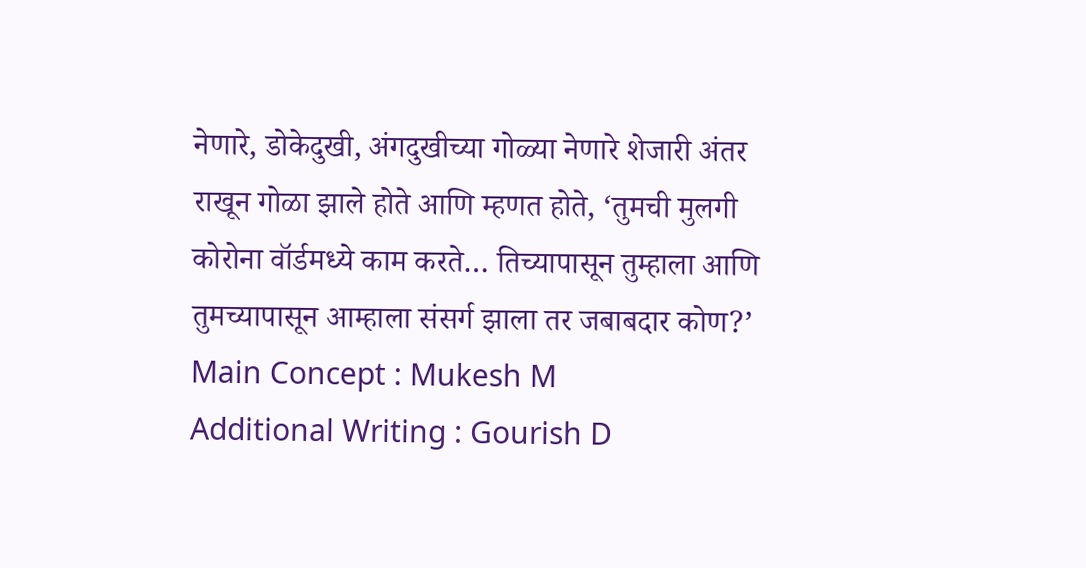नेणारे, डोकेदुखी, अंगदुखीच्या गोळ्या नेणारे शेजारी अंतर राखून गोळा झाले होते आणि म्हणत होते, ‘तुमची मुलगी कोरोना वॉर्डमध्ये काम करते… तिच्यापासून तुम्हाला आणि तुमच्यापासून आम्हाला संसर्ग झाला तर जबाबदार कोण?’
Main Concept : Mukesh M
Additional Writing : Gourish D